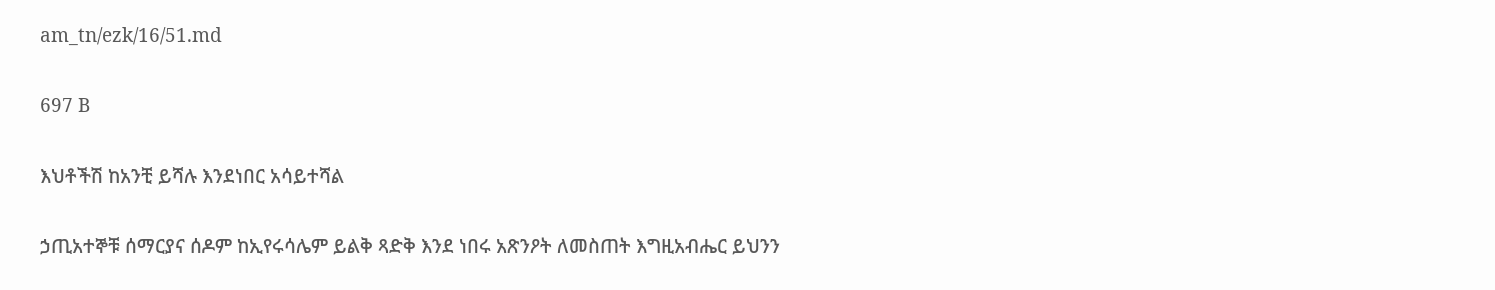am_tn/ezk/16/51.md

697 B

እህቶችሽ ከአንቺ ይሻሉ እንደነበር አሳይተሻል

ኃጢአተኞቹ ሰማርያና ሰዶም ከኢየሩሳሌም ይልቅ ጻድቅ እንደ ነበሩ አጽንዖት ለመስጠት እግዚአብሔር ይህንን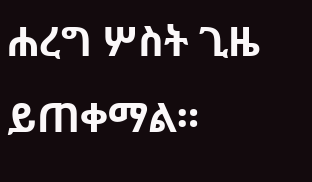ሐረግ ሦስት ጊዜ ይጠቀማል።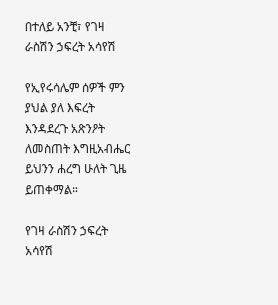በተለይ አንቺ፣ የገዛ ራስሽን ኃፍረት አሳየሽ

የኢየሩሳሌም ሰዎች ምን ያህል ያለ እፍረት እንዳደረጉ አጽንዖት ለመስጠት እግዚአብሔር ይህንን ሐረግ ሁለት ጊዜ ይጠቀማል።

የገዛ ራስሽን ኃፍረት አሳየሽ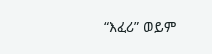“እፈሪ” ወይም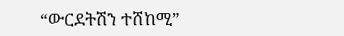“ውርደትሽን ተሸከሚ”